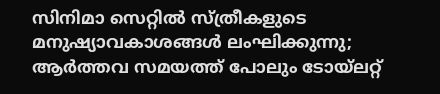സിനിമാ സെറ്റിൽ സ്ത്രീകളുടെ മനുഷ്യാവകാശങ്ങൾ ലംഘിക്കുന്നു; ആർത്തവ സമയത്ത് പോലും ടോയ്ലറ്റ്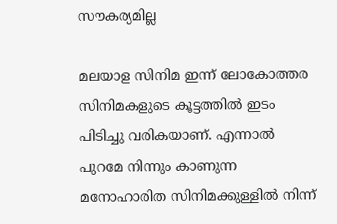സൗകര്യമില്ല

മലയാള സിനിമ ഇന്ന് ലോകോത്തര സിനിമകളുടെ കൂട്ടത്തിൽ ഇടം പിടിച്ചു വരികയാണ്. എന്നാൽ പുറമേ നിന്നും കാണുന്ന മനോഹാരിത സിനിമക്കുള്ളിൽ നിന്ന്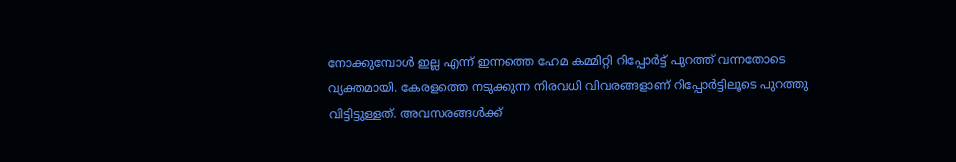നോക്കുമ്പോൾ ഇല്ല എന്ന് ഇന്നത്തെ ഹേമ കമ്മിറ്റി റിപ്പോർട്ട് പുറത്ത് വന്നതോടെ വ്യക്തമായി. കേരളത്തെ നടുക്കുന്ന നിരവധി വിവരങ്ങളാണ് റിപ്പോർട്ടിലൂടെ പുറത്തു വിട്ടിട്ടുള്ളത്. അവസരങ്ങൾക്ക്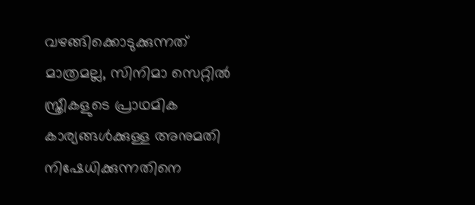വഴങ്ങിക്കൊടുക്കുന്നത് മാത്രമല്ല, സിനിമാ സെറ്റിൽ സ്ത്രീകളുടെ പ്രാഥമിക കാര്യങ്ങൾക്കുള്ള അനുമതി നിഷേധിക്കുന്നതിനെ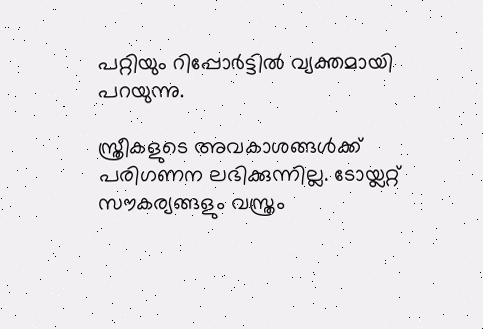പറ്റിയും റിപ്പോർട്ടിൽ വ്യക്തമായി പറയുന്നു.

സ്ത്രീകളുടെ അവകാശങ്ങൾക്ക് പരിഗണന ലഭിക്കുന്നില്ല. ടോയ്ലറ്റ് സൗകര്യങ്ങളും വസ്ത്രം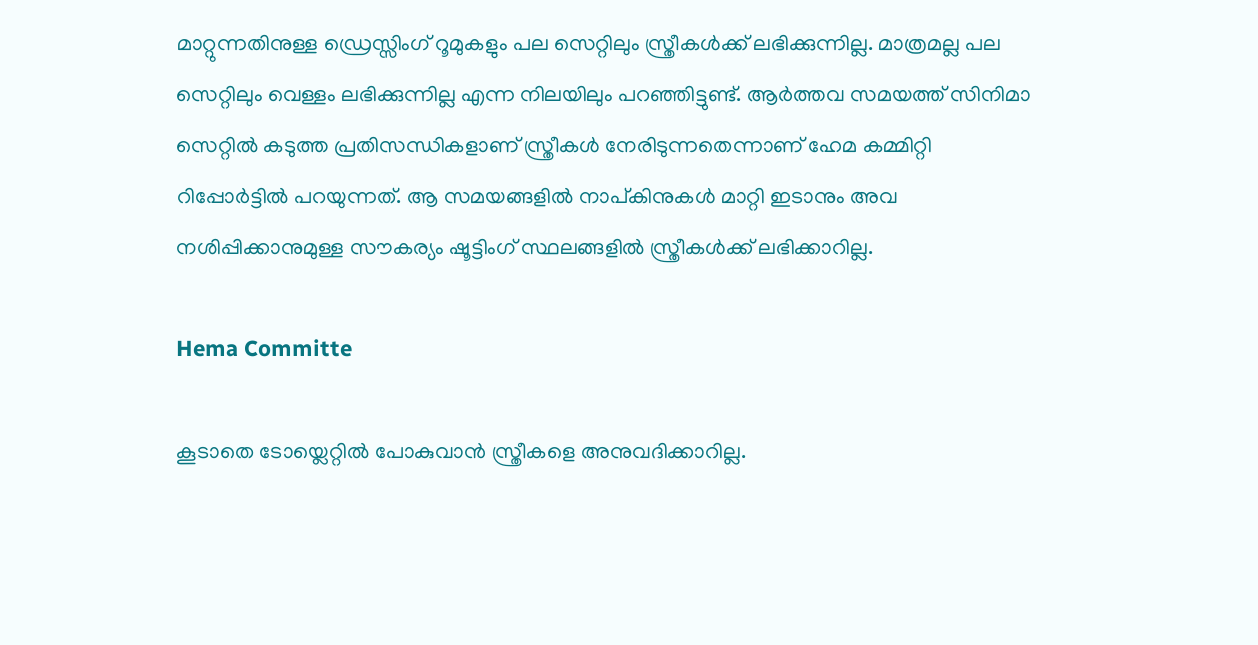മാറ്റുന്നതിനുള്ള ഡ്രെസ്സിംഗ് റൂമുകളും പല സെറ്റിലും സ്ത്രീകൾക്ക് ലഭിക്കുന്നില്ല. മാത്രമല്ല പല സെറ്റിലും വെള്ളം ലഭിക്കുന്നില്ല എന്ന നിലയിലും പറഞ്ഞിട്ടുണ്ട്. ആർത്തവ സമയത്ത് സിനിമാ സെറ്റിൽ കടുത്ത പ്രതിസന്ധികളാണ് സ്ത്രീകൾ നേരിടുന്നതെന്നാണ് ഹേമ കമ്മിറ്റി റിപ്പോർട്ടിൽ പറയുന്നത്. ആ സമയങ്ങളിൽ നാപ്കിനുകൾ മാറ്റി ഇടാനും അവ നശിപ്പിക്കാനുമുള്ള സൗകര്യം ഷൂട്ടിംഗ് സ്ഥലങ്ങളിൽ‍ സ്ത്രീകൾക്ക് ലഭിക്കാറില്ല.

Hema Committe

കൂടാതെ ടോയ്ലെറ്റിൽ പോകുവാൻ സ്ത്രീകളെ അനുവദിക്കാറില്ല.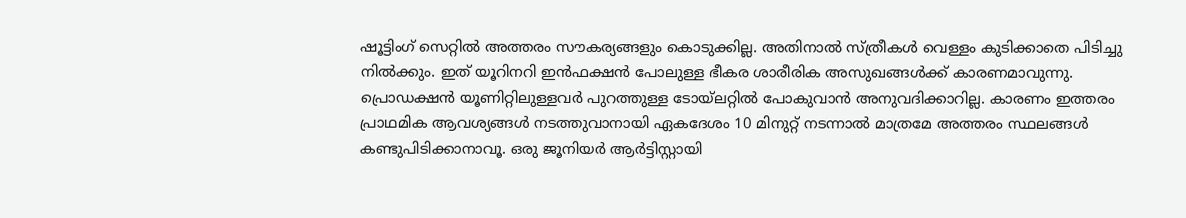ഷൂട്ടിംഗ് സെറ്റിൽ അത്തരം സൗകര്യങ്ങളും കൊടുക്കില്ല. അതിനാൽ സ്ത്രീകൾ വെള്ളം കുടിക്കാതെ പിടിച്ചു നിൽക്കും. ഇത് യൂറിനറി ഇൻഫക്ഷൻ പോലുള്ള ഭീകര ശാരീരിക അസുഖങ്ങൾക്ക് കാരണമാവുന്നു. പ്രൊഡക്ഷൻ യൂണിറ്റിലുള്ളവർ പുറത്തുള്ള ടോയ്ലറ്റിൽ പോകുവാൻ അനുവദിക്കാറില്ല. കാരണം ഇത്തരം പ്രാഥമിക ആവശ്യങ്ങൾ നടത്തുവാനായി ഏകദേശം 10 മിനുറ്റ് നടന്നാൽ മാത്രമേ അത്തരം സ്ഥലങ്ങൾ കണ്ടുപിടിക്കാനാവൂ. ഒരു ജൂനിയർ ആർട്ടിസ്റ്റായി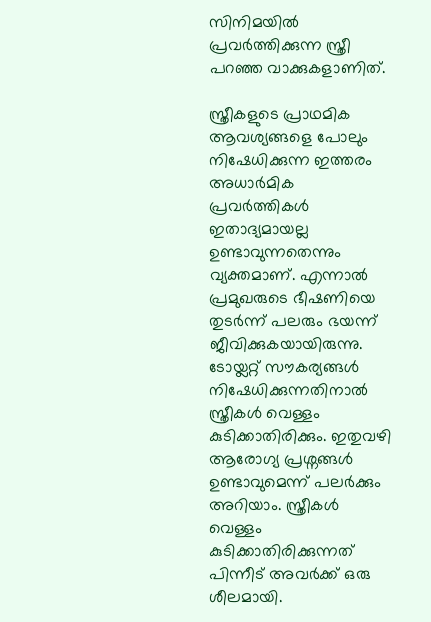സിനിമയിൽ പ്രവർത്തിക്കുന്ന സ്ത്രീ പറഞ്ഞ വാക്കുകളാണിത്.

സ്ത്രീകളുടെ പ്രാഥമിക ആവശ്യങ്ങളെ പോലും നിഷേധിക്കുന്ന ഇത്തരം അധാർമിക പ്രവർത്തികൾ ഇതാദ്യമായല്ല ഉണ്ടാവുന്നതെന്നും വ്യക്തമാണ്. എന്നാൽ പ്രമുഖരുടെ ഭീഷണിയെ തുടർന്ന് പലരും ഭയന്ന് ജീവിക്കുകയായിരുന്നു. ടോയ്ലറ്റ് സൗകര്യങ്ങൾ നിഷേധിക്കുന്നതിനാൽ സ്ത്രീകൾ വെള്ളം കുടിക്കാതിരിക്കും. ഇതുവഴി ആരോഗ്യ പ്രശ്നങ്ങൾ ഉണ്ടാവുമെന്ന് പലർക്കും അറിയാം. സ്ത്രീകൾ വെള്ളം കുടിക്കാതിരിക്കുന്നത് പിന്നീട് അവർക്ക് ഒരു ശീലമായി.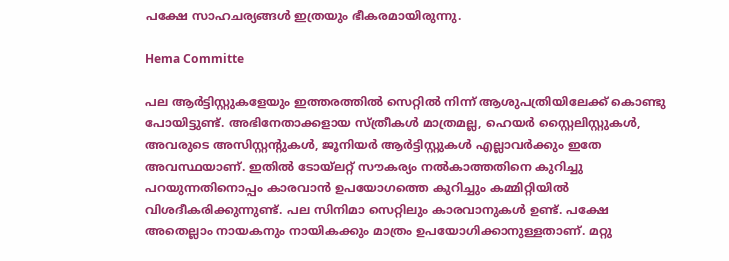പക്ഷേ സാഹചര്യങ്ങൾ ഇത്രയും ഭീകരമായിരുന്നു.

Hema Committe

പല ആർട്ടിസ്റ്റുകളേയും ഇത്തരത്തിൽ സെറ്റിൽ നിന്ന് ആശുപത്രിയിലേക്ക് കൊണ്ടു പോയിട്ടുണ്ട്. അഭിനേതാക്കളായ സ്ത്രീകൾ മാത്രമല്ല, ഹെയർ സ്റ്റൈലിസ്റ്റുകൾ, അവരുടെ അസിസ്റ്റന്റുകൾ, ജൂനിയർ ആർട്ടിസ്റ്റുകൾ എല്ലാവർക്കും ഇതേ അവസ്ഥയാണ്. ഇതിൽ ടോയ്ലറ്റ് സൗകര്യം നൽകാത്തതിനെ കുറിച്ചു പറയുന്നതിനൊപ്പം കാരവാൻ ഉപയോഗത്തെ കുറിച്ചും കമ്മിറ്റിയിൽ വിശദീകരിക്കുന്നുണ്ട്. പല സിനിമാ സെറ്റിലും കാരവാനുകൾ ഉണ്ട്. പക്ഷേ അതെല്ലാം നായകനും നായികക്കും മാത്രം ഉപയോഗിക്കാനുള്ളതാണ്. മറ്റു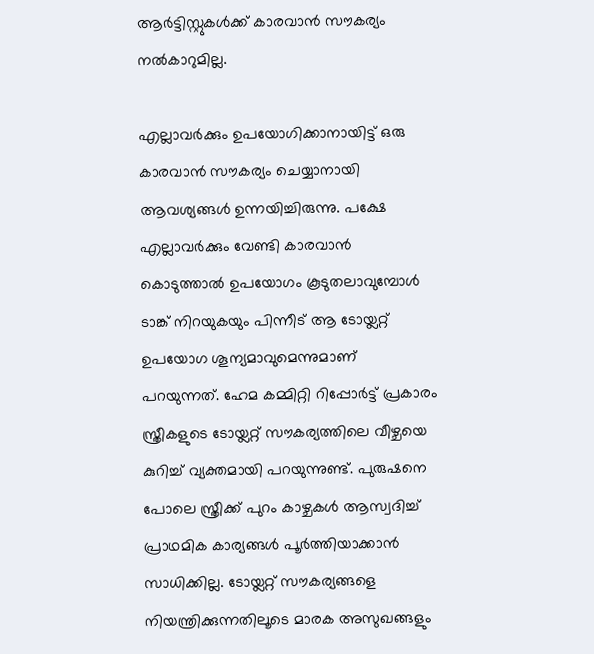ആർട്ടിസ്റ്റുകൾക്ക് കാരവാൻ സൗകര്യം നൽകാറുമില്ല.

എല്ലാവർക്കും ഉപയോഗിക്കാനായിട്ട് ഒരു കാരവാൻ സൗകര്യം ചെയ്യാനായി ആവശ്യങ്ങൾ ഉന്നയിച്ചിരുന്നു. പക്ഷേ എല്ലാവർക്കും വേണ്ടി കാരവാൻ കൊടുത്താൽ ഉപയോഗം കൂടുതലാവുമ്പോൾ ടാങ്ക് നിറയുകയും പിന്നീട് ആ ടോയ്ലറ്റ് ഉപയോഗ ശൂന്യമാവുമെന്നുമാണ് പറയുന്നത്. ഹേമ കമ്മിറ്റി റിപ്പോർട്ട് പ്രകാരം സ്ത്രീകളുടെ ടോയ്ലറ്റ് സൗകര്യത്തിലെ വീഴ്ചയെ കുറിച്ച് വ്യക്തമായി പറയുന്നുണ്ട്. പുരുഷനെ പോലെ സ്ത്രീക്ക് പുറം കാഴ്ചകൾ ആസ്വദിച്ച് പ്രാഥമിക കാര്യങ്ങൾ പൂർത്തിയാക്കാൻ സാധിക്കില്ല. ടോയ്ലറ്റ് സൗകര്യങ്ങളെ നിയന്ത്രിക്കുന്നതിലൂടെ മാരക അസുഖങ്ങളും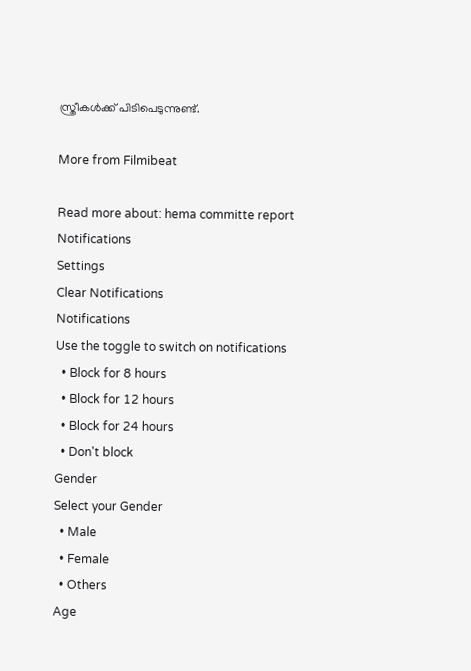സ്ത്രീകൾക്ക് പിടിപെടുന്നുണ്ട്.

More from Filmibeat

Read more about: hema committe report
Notifications
Settings
Clear Notifications
Notifications
Use the toggle to switch on notifications
  • Block for 8 hours
  • Block for 12 hours
  • Block for 24 hours
  • Don't block
Gender
Select your Gender
  • Male
  • Female
  • Others
Age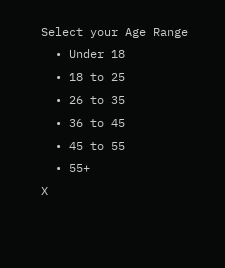Select your Age Range
  • Under 18
  • 18 to 25
  • 26 to 35
  • 36 to 45
  • 45 to 55
  • 55+
X